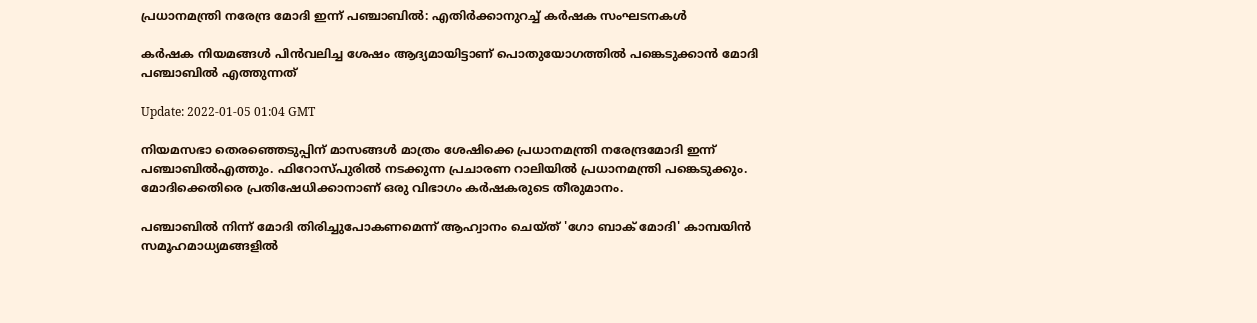പ്രധാനമന്ത്രി നരേന്ദ്ര മോദി ഇന്ന് പഞ്ചാബിൽ: എതിർക്കാനുറച്ച് കർഷക സംഘടനകൾ

കർഷക നിയമങ്ങൾ പിൻവലിച്ച ശേഷം ആദ്യമായിട്ടാണ് പൊതുയോഗത്തിൽ പങ്കെടുക്കാൻ മോദി പഞ്ചാബിൽ എത്തുന്നത്

Update: 2022-01-05 01:04 GMT

നിയമസഭാ തെരഞ്ഞെടുപ്പിന് മാസങ്ങൾ മാത്രം ശേഷിക്കെ പ്രധാനമന്ത്രി നരേന്ദ്രമോദി ഇന്ന് പഞ്ചാബിൽഎത്തും. ഫിറോസ്പുരിൽ നടക്കുന്ന പ്രചാരണ റാലിയിൽ പ്രധാനമന്ത്രി പങ്കെടുക്കും. മോദിക്കെതിരെ പ്രതിഷേധിക്കാനാണ് ഒരു വിഭാഗം കർഷകരുടെ തീരുമാനം.

പഞ്ചാബിൽ നിന്ന് മോദി തിരിച്ചുപോകണമെന്ന് ആഹ്വാനം ചെയ്ത് 'ഗോ ബാക് മോദി' കാമ്പയിൻ സമൂഹമാധ്യമങ്ങളിൽ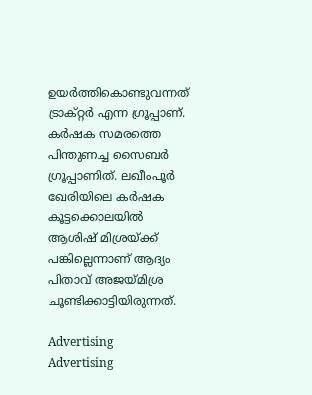ഉയർത്തികൊണ്ടുവന്നത് ട്രാക്റ്റർ എന്ന ഗ്രൂപ്പാണ്. കർഷക സമരത്തെ പിന്തുണച്ച സൈബർ ഗ്രൂപ്പാണിത്. ലഖീംപൂർ ഖേരിയിലെ കർഷക കൂട്ടക്കൊലയിൽ ആശിഷ് മിശ്രയ്ക്ക് പങ്കില്ലെന്നാണ് ആദ്യം പിതാവ് അജയ്‌മിശ്ര ചൂണ്ടിക്കാട്ടിയിരുന്നത്.

Advertising
Advertising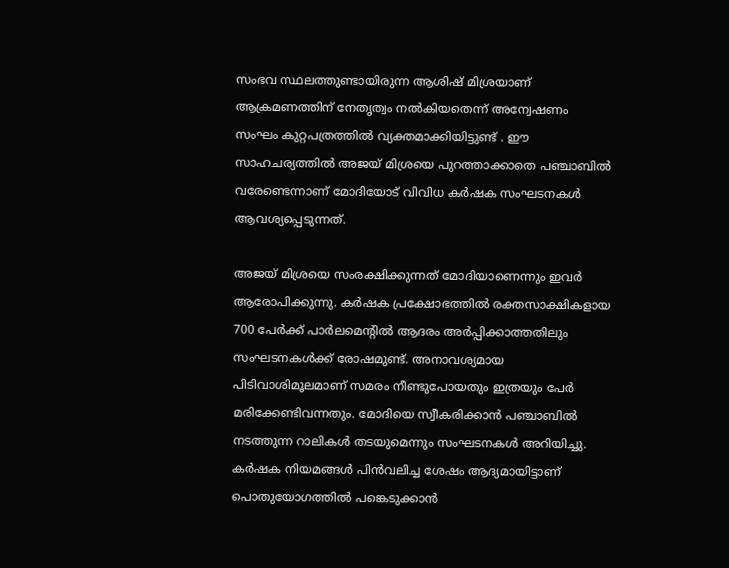സംഭവ സ്ഥലത്തുണ്ടായിരുന്ന ആശിഷ് മിശ്രയാണ് ആക്രമണത്തിന് നേതൃത്വം നൽകിയതെന്ന് അന്വേഷണം സംഘം കുറ്റപത്രത്തിൽ വ്യക്തമാക്കിയിട്ടുണ്ട് . ഈ സാഹചര്യത്തിൽ അജയ് മിശ്രയെ പുറത്താക്കാതെ പഞ്ചാബിൽ വരേണ്ടെന്നാണ് മോദിയോട് വിവിധ കർഷക സംഘടനകൾ ആവശ്യപ്പെടുന്നത്.

അജയ് മിശ്രയെ സംരക്ഷിക്കുന്നത് മോദിയാണെന്നും ഇവർ ആരോപിക്കുന്നു. കർഷക പ്രക്ഷോഭത്തിൽ രക്തസാക്ഷികളായ 700 പേർക്ക് പാർലമെന്റിൽ ആദരം അർപ്പിക്കാത്തതിലും സംഘടനകൾക്ക് രോഷമുണ്ട്. അനാവശ്യമായ പിടിവാശിമൂലമാണ് സമരം നീണ്ടുപോയതും ഇത്രയും പേർ മരിക്കേണ്ടിവന്നതും. മോദിയെ സ്വീകരിക്കാൻ പഞ്ചാബിൽ നടത്തുന്ന റാലികൾ തടയുമെന്നും സംഘടനകൾ അറിയിച്ചു. കർഷക നിയമങ്ങൾ പിൻവലിച്ച ശേഷം ആദ്യമായിട്ടാണ് പൊതുയോഗത്തിൽ പങ്കെടുക്കാൻ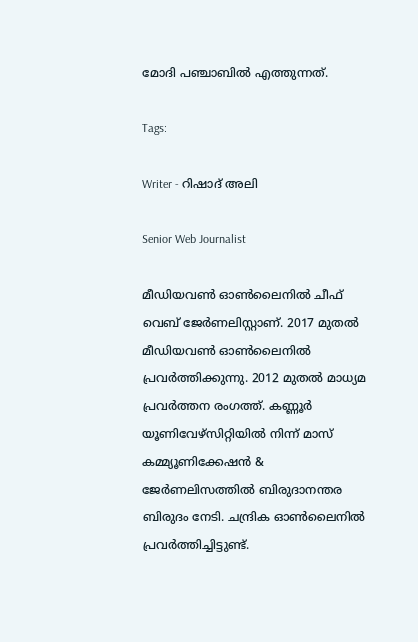മോദി പഞ്ചാബിൽ എത്തുന്നത്.

Tags:

Writer - റിഷാദ് അലി

Senior Web Journalist

മീഡിയവൺ ഓൺലൈനിൽ ചീഫ് വെബ് ജേർണലിസ്റ്റാണ്. 2017 മുതൽ മീഡിയവൺ ഓൺലൈനിൽ പ്രവർത്തിക്കുന്നു. 2012 മുതൽ മാധ്യമ പ്രവർത്തന രംഗത്ത്. കണ്ണൂര്‍ യൂണിവേഴ്‌സിറ്റിയിൽ നിന്ന് മാസ് കമ്മ്യൂണിക്കേഷന്‍ & ജേര്‍ണലിസത്തില്‍ ബിരുദാനന്തര ബിരുദം നേടി. ചന്ദ്രിക ഓണ്‍ലൈനില്‍ പ്രവര്‍ത്തിച്ചിട്ടുണ്ട്.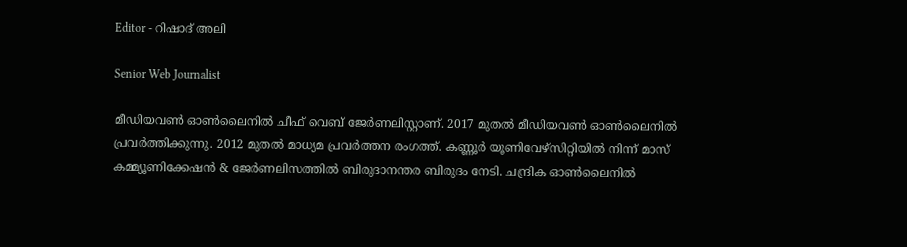Editor - റിഷാദ് അലി

Senior Web Journalist

മീഡിയവൺ ഓൺലൈനിൽ ചീഫ് വെബ് ജേർണലിസ്റ്റാണ്. 2017 മുതൽ മീഡിയവൺ ഓൺലൈനിൽ പ്രവർത്തിക്കുന്നു. 2012 മുതൽ മാധ്യമ പ്രവർത്തന രംഗത്ത്. കണ്ണൂര്‍ യൂണിവേഴ്‌സിറ്റിയിൽ നിന്ന് മാസ് കമ്മ്യൂണിക്കേഷന്‍ & ജേര്‍ണലിസത്തില്‍ ബിരുദാനന്തര ബിരുദം നേടി. ചന്ദ്രിക ഓണ്‍ലൈനില്‍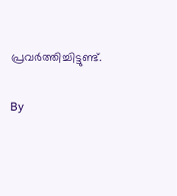പ്രവര്‍ത്തിച്ചിട്ടുണ്ട്.

By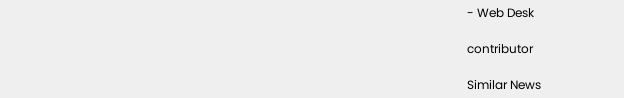- Web Desk

contributor

Similar News